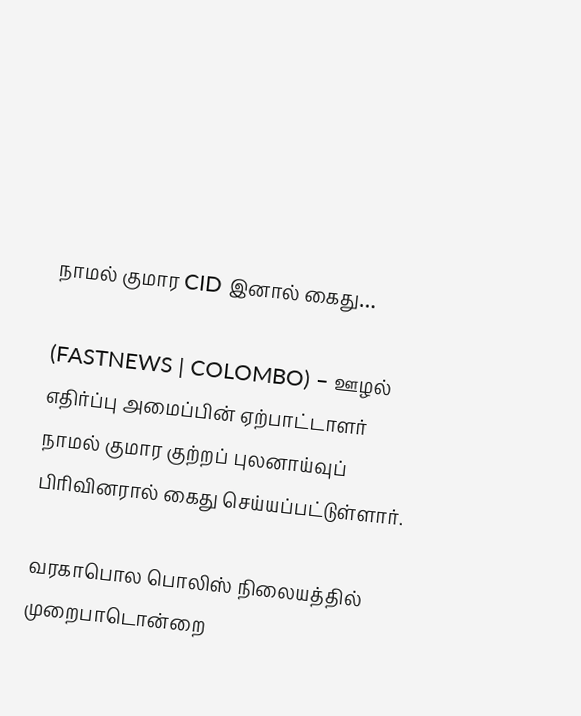நாமல் குமார CID இனால் கைது…

(FASTNEWS | COLOMBO) – ஊழல் எதிர்ப்பு அமைப்பின் ஏற்பாட்டாளர் நாமல் குமார குற்றப் புலனாய்வுப் பிரிவினரால் கைது செய்யப்பட்டுள்ளார்.

வரகாபொல பொலிஸ் நிலையத்தில்  முறைபாடொன்றை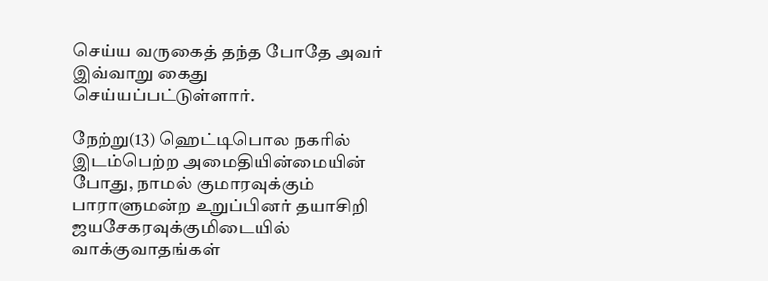செய்ய வருகைத் தந்த போதே அவர் இவ்வாறு கைது செய்யப்பட்டுள்ளார்.

நேற்று(13) ஹெட்டிபொல நகரில் இடம்பெற்ற அமைதியின்மையின் போது, நாமல் குமாரவுக்கும் பாராளுமன்ற உறுப்பினர் தயாசிறி ஜயசேகரவுக்குமிடையில் வாக்குவாதங்கள்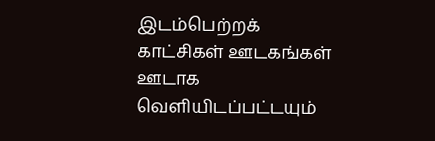இடம்பெற்றக்  காட்சிகள் ஊடகங்கள் ஊடாக வெளியிடப்பட்டயும்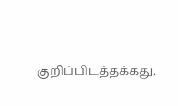குறிப்பிடத்தக்கது.